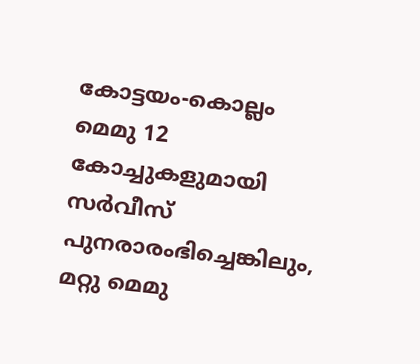കോട്ടയം-കൊല്ലം മെമു 12 കോച്ചുകളുമായി സർവീസ് പുനരാരംഭിച്ചെങ്കിലും, മറ്റു മെമു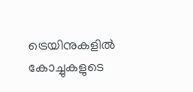ട്രെയിനുകളിൽ കോച്ചുകളുടെ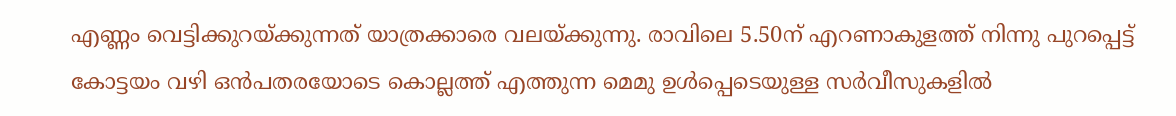എണ്ണം വെട്ടിക്കുറയ്ക്കുന്നത് യാത്രക്കാരെ വലയ്ക്കുന്നു. രാവിലെ 5.50ന് എറണാകുളത്ത് നിന്നു പുറപ്പെട്ട് കോട്ടയം വഴി ഒൻപതരയോടെ കൊല്ലത്ത് എത്തുന്ന മെമു ഉൾപ്പെടെയുള്ള സർവീസുകളിൽ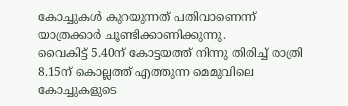കോച്ചുകൾ കുറയുന്നത് പതിവാണെന്ന് യാത്രക്കാർ ചൂണ്ടിക്കാണിക്കുന്നു.
വൈകിട്ട് 5.40ന് കോട്ടയത്ത് നിന്നു തിരിച്ച് രാത്രി 8.15ന് കൊല്ലത്ത് എത്തുന്ന മെമുവിലെ കോച്ചുകളുടെ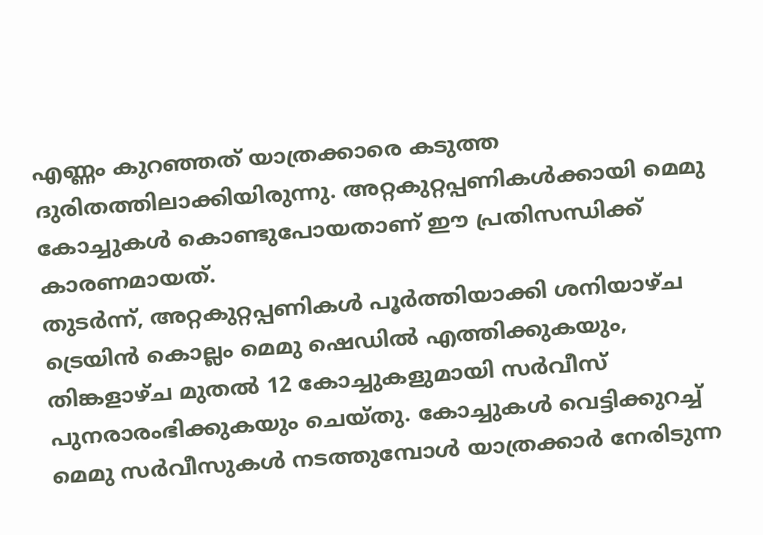എണ്ണം കുറഞ്ഞത് യാത്രക്കാരെ കടുത്ത ദുരിതത്തിലാക്കിയിരുന്നു. അറ്റകുറ്റപ്പണികൾക്കായി മെമു കോച്ചുകൾ കൊണ്ടുപോയതാണ് ഈ പ്രതിസന്ധിക്ക് കാരണമായത്.
തുടർന്ന്, അറ്റകുറ്റപ്പണികൾ പൂർത്തിയാക്കി ശനിയാഴ്ച ട്രെയിൻ കൊല്ലം മെമു ഷെഡിൽ എത്തിക്കുകയും, തിങ്കളാഴ്ച മുതൽ 12 കോച്ചുകളുമായി സർവീസ് പുനരാരംഭിക്കുകയും ചെയ്തു. കോച്ചുകൾ വെട്ടിക്കുറച്ച് മെമു സർവീസുകൾ നടത്തുമ്പോൾ യാത്രക്കാർ നേരിടുന്ന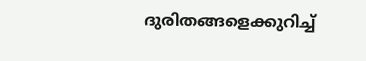ദുരിതങ്ങളെക്കുറിച്ച്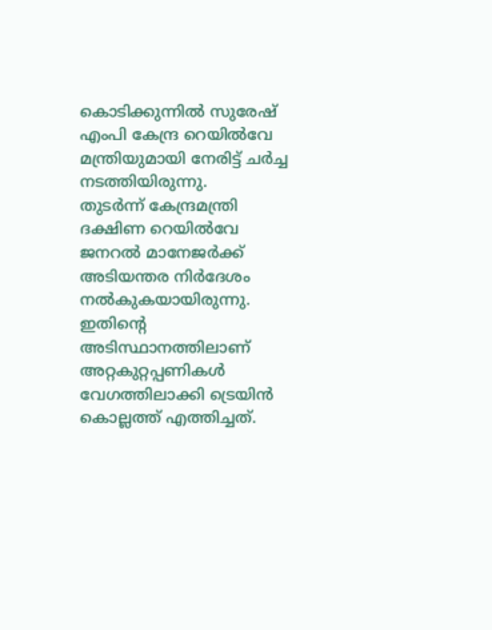കൊടിക്കുന്നിൽ സുരേഷ് എംപി കേന്ദ്ര റെയിൽവേ മന്ത്രിയുമായി നേരിട്ട് ചർച്ച നടത്തിയിരുന്നു.
തുടർന്ന് കേന്ദ്രമന്ത്രി ദക്ഷിണ റെയിൽവേ ജനറൽ മാനേജർക്ക് അടിയന്തര നിർദേശം നൽകുകയായിരുന്നു. ഇതിന്റെ അടിസ്ഥാനത്തിലാണ് അറ്റകുറ്റപ്പണികൾ വേഗത്തിലാക്കി ട്രെയിൻ കൊല്ലത്ത് എത്തിച്ചത്.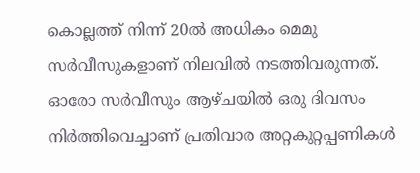കൊല്ലത്ത് നിന്ന് 20ൽ അധികം മെമു സർവീസുകളാണ് നിലവിൽ നടത്തിവരുന്നത്. ഓരോ സർവീസും ആഴ്ചയിൽ ഒരു ദിവസം നിർത്തിവെച്ചാണ് പ്രതിവാര അറ്റകുറ്റപ്പണികൾ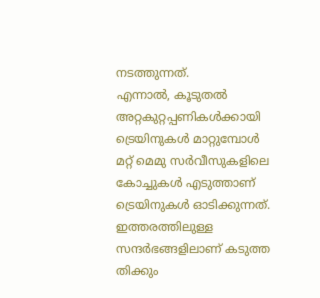നടത്തുന്നത്.
എന്നാൽ, കൂടുതൽ അറ്റകുറ്റപ്പണികൾക്കായി ട്രെയിനുകൾ മാറ്റുമ്പോൾ മറ്റ് മെമു സർവീസുകളിലെ കോച്ചുകൾ എടുത്താണ് ട്രെയിനുകൾ ഓടിക്കുന്നത്. ഇത്തരത്തിലുള്ള സന്ദർഭങ്ങളിലാണ് കടുത്ത തിക്കും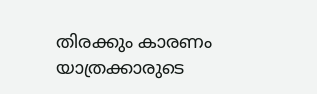തിരക്കും കാരണം യാത്രക്കാരുടെ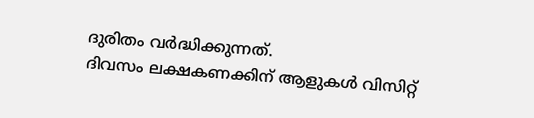ദുരിതം വർദ്ധിക്കുന്നത്.
ദിവസം ലക്ഷകണക്കിന് ആളുകൾ വിസിറ്റ്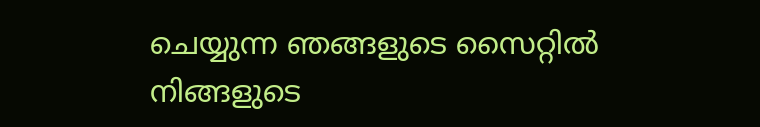ചെയ്യുന്ന ഞങ്ങളുടെ സൈറ്റിൽ നിങ്ങളുടെ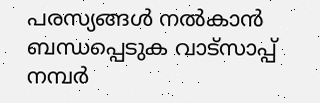പരസ്യങ്ങൾ നൽകാൻ ബന്ധപ്പെടുക വാട്സാപ്പ് നമ്പർ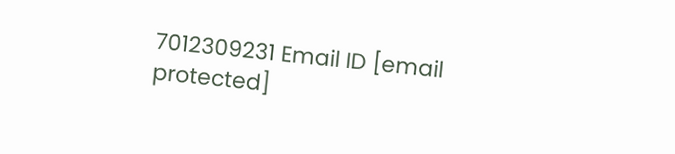7012309231 Email ID [email protected]